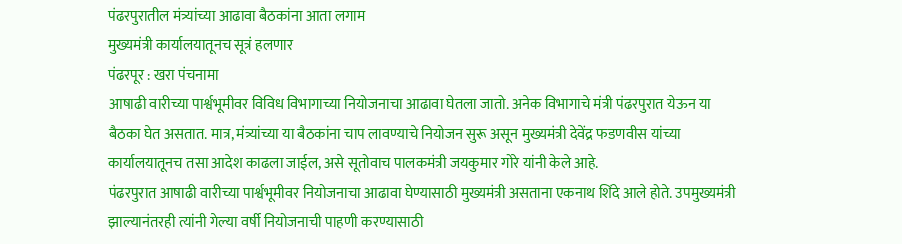पंढरपुरातील मंत्र्यांच्या आढावा बैठकांना आता लगाम
मुख्यमंत्री कार्यालयातूनच सूत्रं हलणार
पंढरपूर : खरा पंचनामा
आषाढी वारीच्या पार्श्वभूमीवर विविध विभागाच्या नियोजनाचा आढावा घेतला जातो. अनेक विभागाचे मंत्री पंढरपुरात येऊन या बैठका घेत असतात. मात्र, मंत्र्यांच्या या बैठकांना चाप लावण्याचे नियोजन सुरू असून मुख्यमंत्री देवेंद्र फडणवीस यांच्या कार्यालयातूनच तसा आदेश काढला जाईल, असे सूतोवाच पालकमंत्री जयकुमार गोरे यांनी केले आहे.
पंढरपुरात आषाढी वारीच्या पार्श्वभूमीवर नियोजनाचा आढावा घेण्यासाठी मुख्यमंत्री असताना एकनाथ शिंदे आले होते. उपमुख्यमंत्री झाल्यानंतरही त्यांनी गेल्या वर्षी नियोजनाची पाहणी करण्यासाठी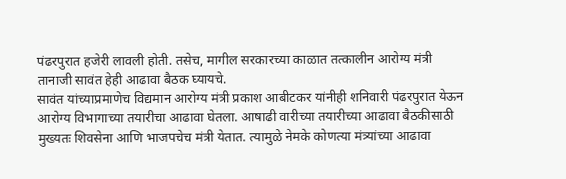पंढरपुरात हजेरी लावली होती. तसेच, मागील सरकारच्या काळात तत्कालीन आरोग्य मंत्री तानाजी सावंत हेही आढावा बैठक घ्यायचे.
सावंत यांच्याप्रमाणेच विद्यमान आरोग्य मंत्री प्रकाश आबीटकर यांनीही शनिवारी पंढरपुरात येऊन आरोग्य विभागाच्या तयारीचा आढावा घेतला. आषाढी वारीच्या तयारीच्या आढावा बैठकीसाठी मुख्यतः शिवसेना आणि भाजपचेच मंत्री येतात. त्यामुळे नेमके कोणत्या मंत्र्यांच्या आढावा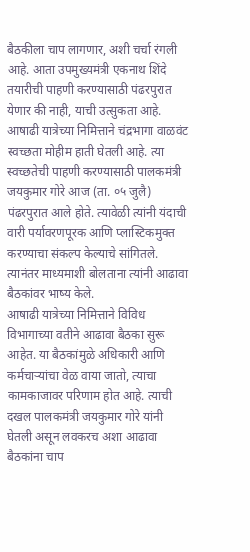बैठकीला चाप लागणार, अशी चर्चा रंगली आहे. आता उपमुख्यमंत्री एकनाथ शिंदे तयारीची पाहणी करण्यासाठी पंढरपुरात येणार की नाही, याची उत्सुकता आहे.
आषाढी यात्रेच्या निमित्ताने चंद्रभागा वाळवंट स्वच्छता मोहीम हाती घेतली आहे. त्या स्वच्छतेची पाहणी करण्यासाठी पालकमंत्री जयकुमार गोरे आज (ता. ०५ जुलै) पंढरपुरात आले होते. त्यावेळी त्यांनी यंदाची वारी पर्यावरणपूरक आणि प्लास्टिकमुक्त करण्याचा संकल्प केल्याचे सांगितले. त्यानंतर माध्यमाशी बोलताना त्यांनी आढावा बैठकांवर भाष्य केले.
आषाढी यात्रेच्या निमित्ताने विविध विभागाच्या वतीने आढावा बैठका सुरू आहेत. या बैठकांमुळे अधिकारी आणि कर्मचाऱ्यांचा वेळ वाया जातो, त्याचा कामकाजावर परिणाम होत आहे. त्याची दखल पालकमंत्री जयकुमार गोरे यांनी घेतली असून लवकरच अशा आढावा बैठकांना चाप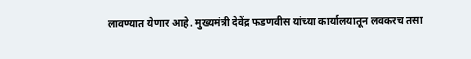लावण्यात येणार आहे. मुख्यमंत्री देवेंद्र फडणवीस यांच्या कार्यालयातून लवकरच तसा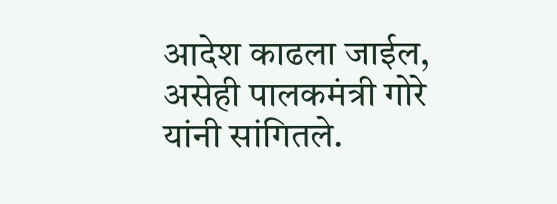आदेश काढला जाईल, असेही पालकमंत्री गोरे यांनी सांगितले.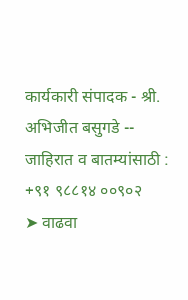कार्यकारी संपादक - श्री. अभिजीत बसुगडे -- जाहिरात व बातम्यांसाठी : +९१ ९८८१४ ००९०२
➤ वाढवा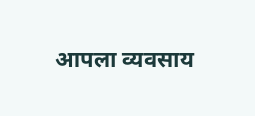आपला व्यवसाय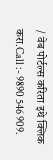/ वेब पोर्टल्स करिता इथे क्लिक करा.Call :- 9890 546 909.